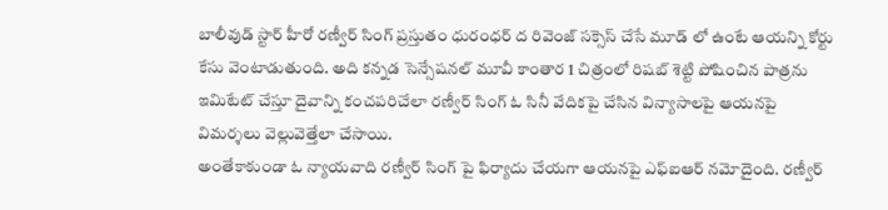బాలీవుడ్ స్టార్ హీరో రణ్వీర్ సింగ్ ప్రస్తుతం ధురంధర్ ద రివెంజ్ సక్సెస్ చేసే మూడ్ లో ఉంటే ఆయన్ని కోర్టు కేసు వెంటాడుతుంది. అది కన్నడ సెన్సేషనల్ మూవీ కాంతార 1 చిత్రంలో రిషబ్ శెట్టి పోషించిన పాత్రను ఇమిటేట్ చేస్తూ దైవాన్ని కంచపరిచేలా రణ్వీర్ సింగ్ ఓ సినీ వేదికపై చేసిన విన్యాసాలపై ఆయనపై విమర్శలు వెల్లువెత్తేలా చేసాయి.
అంతేకాకుండా ఓ న్యాయవాది రణ్వీర్ సింగ్ పై ఫిర్యాదు చేయగా ఆయనపై ఎఫ్ఐఆర్ నమోదైంది. రణ్వీర్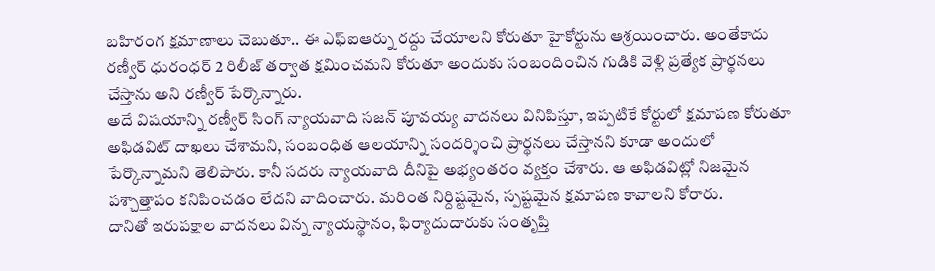బహిరంగ క్షమాణాలు చెబుతూ.. ఈ ఎఫ్ఐఆర్ను రద్దు చేయాలని కోరుతూ హైకోర్టును ఆశ్రయించారు. అంతేకాదు రణ్వీర్ ధురంధర్ 2 రిలీజ్ తర్వాత క్షమించమని కోరుతూ అందుకు సంబందించిన గుడికి వెళ్లి ప్రత్యేక ప్రార్థనలు చేస్తాను అని రణ్వీర్ పేర్కొన్నారు.
అదే విషయాన్ని రణ్వీర్ సింగ్ న్యాయవాది సజన్ పూవయ్య వాదనలు వినిపిస్తూ, ఇప్పటికే కోర్టులో క్షమాపణ కోరుతూ అఫిడవిట్ దాఖలు చేశామని, సంబంధిత ఆలయాన్ని సందర్శించి ప్రార్థనలు చేస్తానని కూడా అందులో పేర్కొన్నామని తెలిపారు. కానీ సదరు న్యాయవాది దీనిపై అభ్యంతరం వ్యక్తం చేశారు. ఆ అఫిడవిట్లో నిజమైన పశ్చాత్తాపం కనిపించడం లేదని వాదించారు. మరింత నిర్దిష్టమైన, స్పష్టమైన క్షమాపణ కావాలని కోరారు.
దానితో ఇరుపక్షాల వాదనలు విన్న న్యాయస్థానం, ఫిర్యాదుదారుకు సంతృప్తి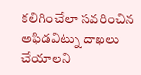కలిగించేలా సవరించిన అఫిడవిట్ను దాఖలు చేయాలని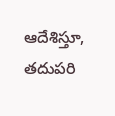ఆదేశిస్తూ, తదుపరి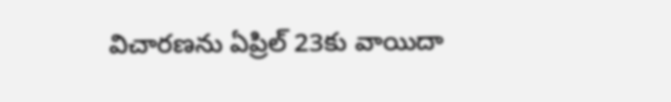విచారణను ఏప్రిల్ 23కు వాయిదా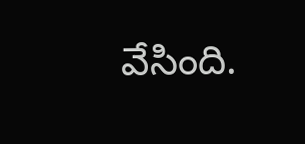వేసింది.